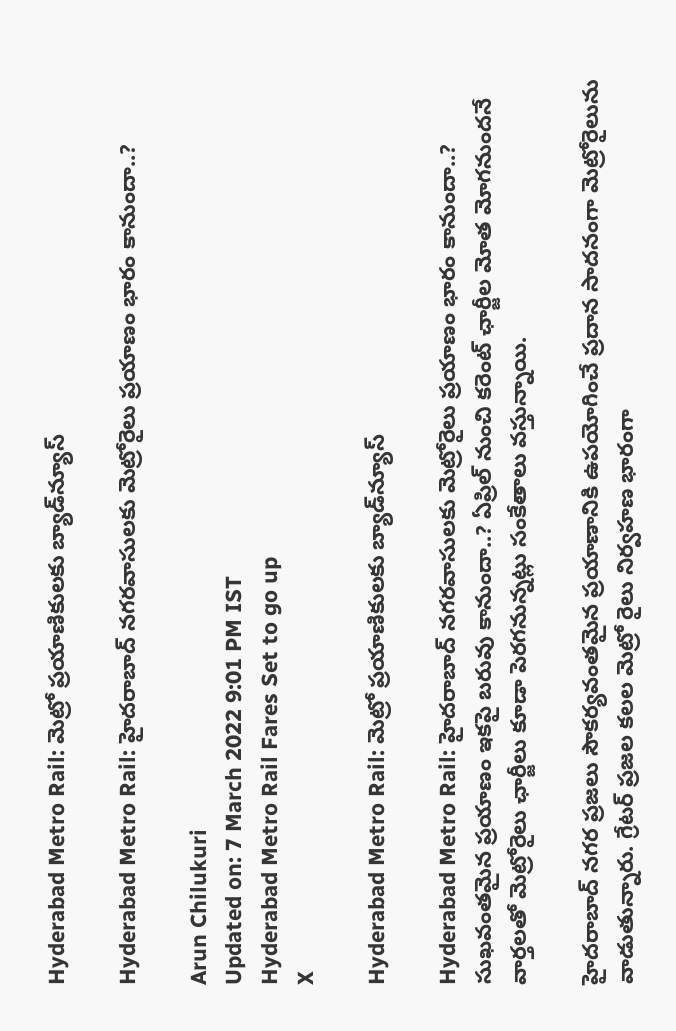Hyderabad Metro Rail: మెట్రో ప్రయాణికులకు బ్యాడ్‌న్యూస్

Hyderabad Metro Rail: హైదరాబాద్‌ నగరవాసులకు మెట్రోరైలు ప్రయాణం భారం కానుందా..?

Arun Chilukuri
Updated on: 7 March 2022 9:01 PM IST
Hyderabad Metro Rail Fares Set to go up
X

Hyderabad Metro Rail: మెట్రో ప్రయాణికులకు బ్యాడ్‌న్యూస్

Hyderabad Metro Rail: హైదరాబాద్‌ నగరవాసులకు మెట్రోరైలు ప్రయాణం భారం కానుందా..? సుఖవంతమైన ప్రయాణం ఇకపై బరువు కానుందా..? ఏప్రిల్‌ నుంచి కరెంట్‌ ఛార్జీల మోత మోగనుందనే వార్తలతో మెట్రోరైలు ఛార్జీలు కూడా పెరగనున్నట్లు సంకేతాలు వస్తున్నాయి.

హైదరాబాద్‌ నగర ప్రజలు సౌకర్యవంతమైన ప్రయాణానికి ఉపయోగించే ప్రదాన సాదనంగా మెట్రోరైలును వాడుతున్నారు. గ్రేటర్ ప్రజల కలల మెట్రో రైలు నిర్వహణ భారంగా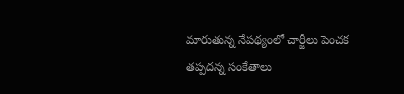మారుతున్న నేపథ్యంలో చార్జీలు పెంచక తప్పదన్న సంకేతాలు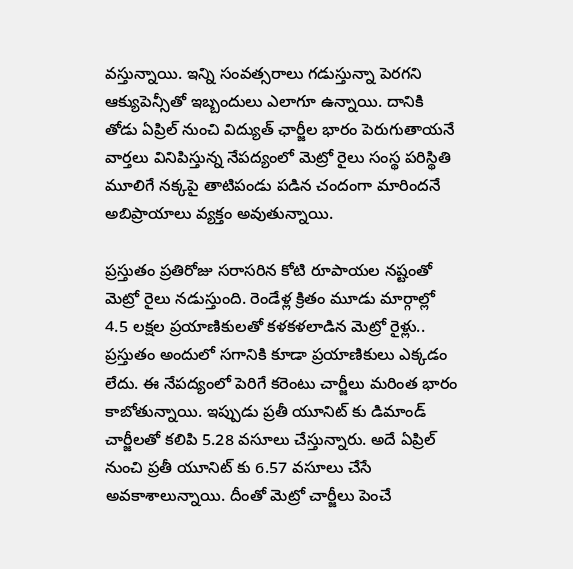వస్తున్నాయి. ఇన్ని సంవత్సరాలు గడుస్తున్నా పెరగని ఆక్యుపెన్సీతో ఇబ్బందులు ఎలాగూ ఉన్నాయి. దానికి తోడు ఏప్రిల్ నుంచి విద్యుత్ ఛార్జీల భారం పెరుగుతాయనే వార్తలు వినిపిస్తున్న నేపద్యంలో మెట్రో రైలు సంస్థ పరిస్థితి మూలిగే నక్కపై తాటిపండు పడిన చందంగా మారిందనే అబిప్రాయాలు వ్యక్తం అవుతున్నాయి.

ప్రస్తుతం ప్రతిరోజు సరాసరిన కోటి రూపాయల నష్టంతో మెట్రో రైలు నడుస్తుంది. రెండేళ్ల క్రితం మూడు మార్గాల్లో 4.5 లక్షల ప్రయాణికులతో కళకళలాడిన మెట్రో రైళ్లు.. ప్రస్తుతం అందులో సగానికి కూడా ప్రయాణికులు ఎక్కడం లేదు. ఈ నేపద్యంలో పెరిగే కరెంటు చార్జీలు మరింత భారం కాబోతున్నాయి. ఇప్పుడు ప్రతీ యూనిట్ కు డిమాండ్ చార్జీలతో కలిపి 5.28 వసూలు చేస్తున్నారు. అదే ఏప్రిల్ నుంచి ప్రతీ యూనిట్ కు 6.57 వసూలు చేసే అవకాశాలున్నాయి. దీంతో మెట్రో చార్జీలు పెంచే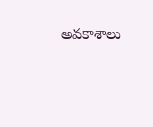అవకాశాలు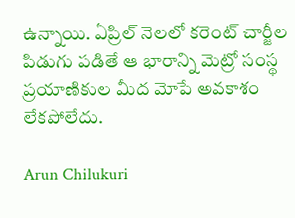ఉన్నాయి. ఏప్రిల్‌ నెలలో కరెంట్ చార్జీల పిడుగు పడితే ఆ భారాన్ని మెట్రో సంస్థ ప్రయాణికుల మీద మోపే అవకాశం లేకపోలేదు.

Arun Chilukuri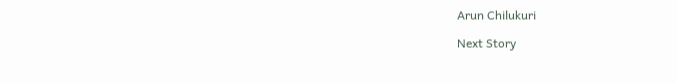Arun Chilukuri

Next Story